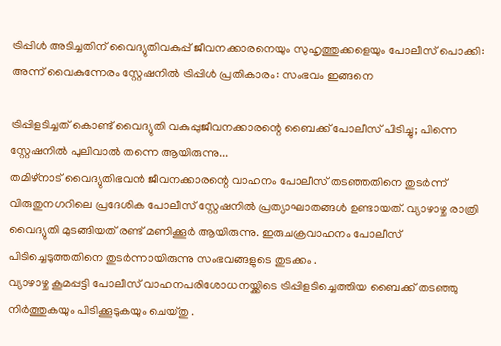ട്രിപ്പിൾ അടിച്ചതിന് വൈദ്യുതിവകുപ്പ് ജീവനക്കാരനെയും സുഹൃത്തുക്കളെയും പോലീസ് പൊക്കി: അന്ന് വൈകുന്നേരം സ്റ്റേഷനിൽ ട്രിപ്പിൾ പ്രതികാരം: സംഭവം ഇങ്ങനെ

ട്രിപ്പിളടിച്ചത് കൊണ്ട് വൈദ്യുതി വകുപ്പുജീവനക്കാരന്റെ ബൈക്ക് പോലീസ് പിടിച്ചു; പിന്നെ സ്റ്റേഷനിൽ പുലിവാൽ തന്നെ ആയിരുന്നു...
തമിഴ്നാട് വൈദ്യുതിഭവൻ ജീവനക്കാരന്റെ വാഹനം പോലീസ് തടഞ്ഞതിനെ തുടർന്ന് വിരുതുനഗറിലെ പ്രദേശിക പോലീസ് സ്റ്റേഷനിൽ പ്രത്യാഘാതങ്ങൾ ഉണ്ടായത്. വ്യാഴാഴ്ച രാത്രി വൈദ്യുതി മുടങ്ങിയത് രണ്ട് മണിക്കൂർ ആയിരുന്നു. ഇരുചക്രവാഹനം പോലീസ് പിടിച്ചെടുത്തതിനെ തുടർന്നായിരുന്നു സംഭവങ്ങളുടെ തുടക്കം .
വ്യാഴാഴ്ച കൂമപ്പട്ടി പോലീസ് വാഹനപരിശോധനയ്ക്കിടെ ട്രിപ്പിളടിച്ചെത്തിയ ബൈക്ക് തടഞ്ഞു നിർത്തുകയും പിടിക്കൂടുകയും ചെയ്തു .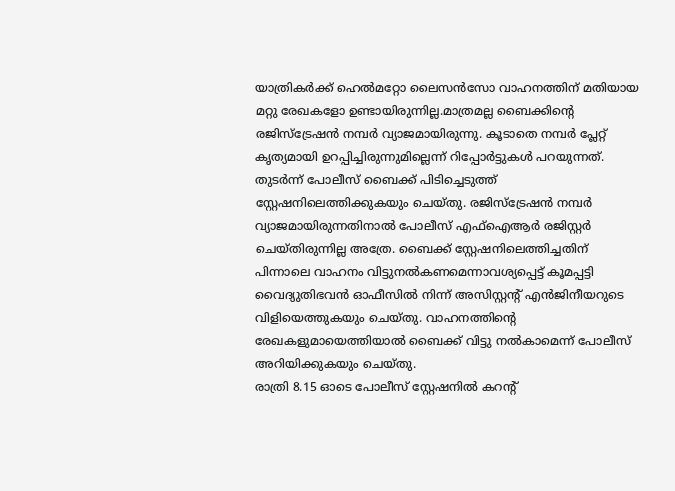യാത്രികർക്ക് ഹെൽമറ്റോ ലൈസൻസോ വാഹനത്തിന് മതിയായ മറ്റു രേഖകളോ ഉണ്ടായിരുന്നില്ല.മാത്രമല്ല ബൈക്കിന്റെ രജിസ്ട്രേഷൻ നമ്പർ വ്യാജമായിരുന്നു. കൂടാതെ നമ്പർ പ്ലേറ്റ് കൃത്യമായി ഉറപ്പിച്ചിരുന്നുമില്ലെന്ന് റിപ്പോർട്ടുകൾ പറയുന്നത്.
തുടർന്ന് പോലീസ് ബൈക്ക് പിടിച്ചെടുത്ത് സ്റ്റേഷനിലെത്തിക്കുകയും ചെയ്തു. രജിസ്ട്രേഷൻ നമ്പർ വ്യാജമായിരുന്നതിനാൽ പോലീസ് എഫ്ഐആർ രജിസ്റ്റർ ചെയ്തിരുന്നില്ല അത്രേ. ബൈക്ക് സ്റ്റേഷനിലെത്തിച്ചതിന് പിന്നാലെ വാഹനം വിട്ടുനൽകണമെന്നാവശ്യപ്പെട്ട് കൂമപ്പട്ടി വൈദ്യുതിഭവൻ ഓഫീസിൽ നിന്ന് അസിസ്റ്റന്റ് എൻജിനീയറുടെ വിളിയെത്തുകയും ചെയ്തു. വാഹനത്തിന്റെ രേഖകളുമായെത്തിയാൽ ബൈക്ക് വിട്ടു നൽകാമെന്ന് പോലീസ് അറിയിക്കുകയും ചെയ്തു.
രാത്രി 8.15 ഓടെ പോലീസ് സ്റ്റേഷനിൽ കറന്റ്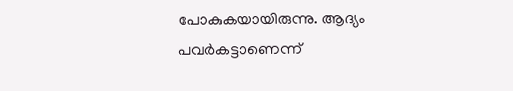പോകുകയായിരുന്നു. ആദ്യം പവർകട്ടാണെന്ന്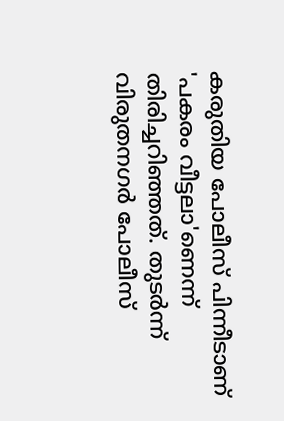കരുതിയ പോലീസ് പിന്നീടാണ് 'പകരം വീട്ടലാ'ണെന്ന് തിരിച്ചറിഞ്ഞത്. തുടർന്ന് വിരുതനഗർ പോലീസ്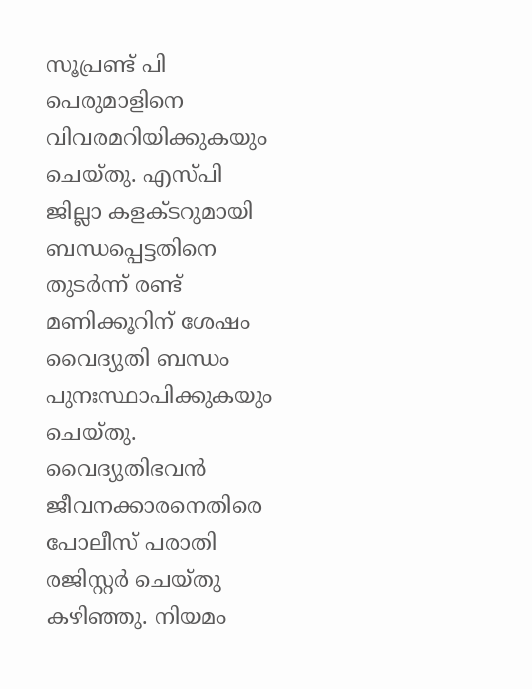സൂപ്രണ്ട് പി പെരുമാളിനെ വിവരമറിയിക്കുകയും ചെയ്തു. എസ്പി ജില്ലാ കളക്ടറുമായി ബന്ധപ്പെട്ടതിനെ തുടർന്ന് രണ്ട് മണിക്കൂറിന് ശേഷം വൈദ്യുതി ബന്ധം പുനഃസ്ഥാപിക്കുകയും ചെയ്തു. വൈദ്യുതിഭവൻ ജീവനക്കാരനെതിരെ പോലീസ് പരാതി രജിസ്റ്റർ ചെയ്തു കഴിഞ്ഞു. നിയമം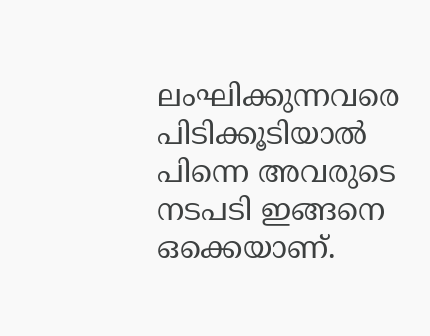ലംഘിക്കുന്നവരെ പിടിക്കൂടിയാൽ പിന്നെ അവരുടെ നടപടി ഇങ്ങനെ ഒക്കെയാണ്.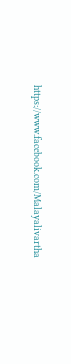https://www.facebook.com/Malayalivartha